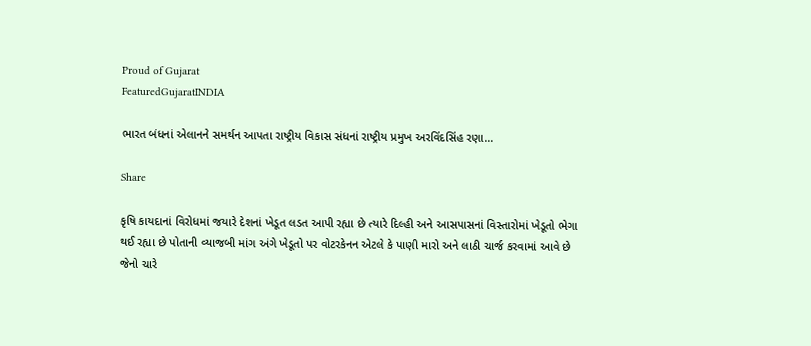Proud of Gujarat
FeaturedGujaratINDIA

ભારત બંધનાં એલાનને સમર્થન આપતા રાષ્ટ્રીય વિકાસ સંધનાં રાષ્ટ્રીય પ્રમુખ અરવિંદસિંહ રણા…

Share

કૃષિ કાયદાનાં વિરોધમાં જયારે દેશનાં ખેડૂત લડત આપી રહ્યા છે ત્યારે દિલ્હી અને આસપાસનાં વિસ્તારોમાં ખેડૂતો ભેગા થઈ રહ્યા છે પોતાની વ્યાજબી માંગ અંગે ખેડૂતો પર વોટરકેનન એટલે કે પાણી મારો અને લાઠી ચાર્જ કરવામાં આવે છે જેનો ચારે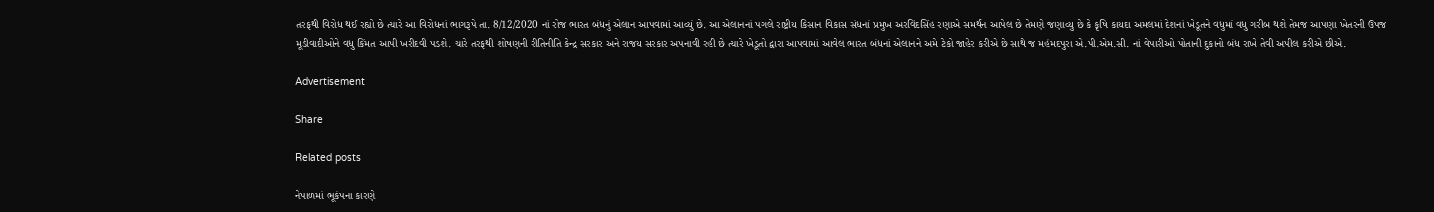તરફથી વિરોધ થઈ રહ્યો છે ત્યારે આ વિરોધનાં ભાગરૂપે તા. 8/12/2020 નાં રોજ ભારત બંધનું એલાન આપવામાં આવ્યું છે. આ એલાનનાં પગલે રાષ્ટ્રીય કિસાન વિકાસ સંધનાં પ્રમુખ અરવિંદસિંહ રણાએ સમર્થન આપેલ છે તેમણે જણાવ્યુ છે કે કૃષિ કાયદા અમલમાં દેશનાં ખેડૂતને વધુમાં વધુ ગરીબ થશે તેમજ આપણા ખેતરની ઉપજ મૂડીવાદીઓને વધુ કિંમત આપી ખરીદવી પડશે. ચારે તરફથી શોષણની રીતિનીતિ કેન્દ્ર સરકાર અને રાજય સરકાર અપનાવી રહી છે ત્યારે ખેડૂતો દ્વારા આપવામાં આવેલ ભારત બંધનાં એલાનને અમે ટેકો જાહેર કરીએ છે સાથે જ મહંમદપુરા એ.પી.એમ.સી. નાં વેપારીઓ પોતાની દુકાનો બંધ રાખે તેવી અપીલ કરીએ છીએ.

Advertisement

Share

Related posts

નેપાળમાં ભૂકંપના કારણે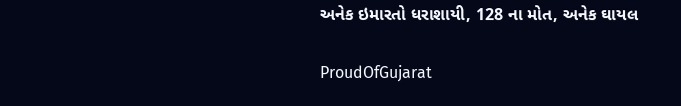અનેક ઇમારતો ધરાશાયી, 128 ના મોત, અનેક ઘાયલ

ProudOfGujarat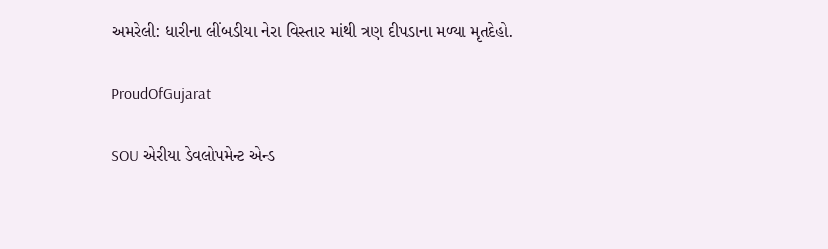અમરેલી: ધારીના લીંબડીયા નેરા વિસ્તાર માંથી ત્રણ દીપડાના મળ્યા મૃતદેહો.

ProudOfGujarat

SOU એરીયા ડેવલોપમેન્ટ એન્ડ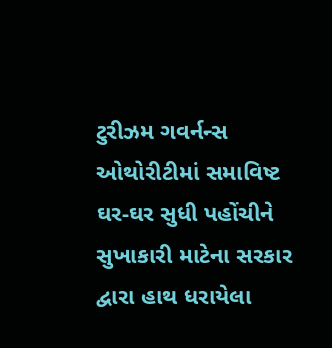ટુરીઝમ ગવર્નન્સ ઓથોરીટીમાં સમાવિષ્ટ ઘર-ઘર સુધી પહોંચીને સુખાકારી માટેના સરકાર દ્વારા હાથ ધરાયેલા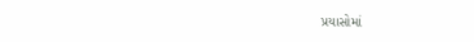પ્રયાસોમાં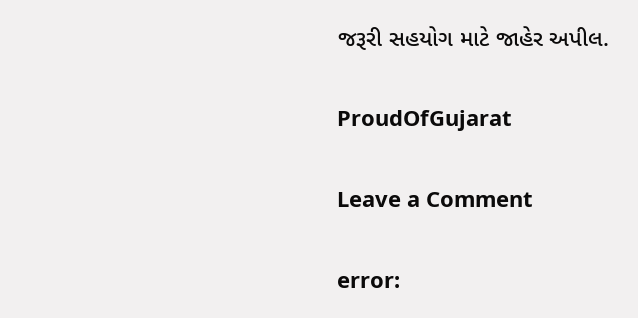જરૂરી સહયોગ માટે જાહેર અપીલ.

ProudOfGujarat

Leave a Comment

error: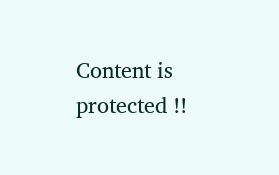Content is protected !!